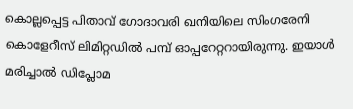കൊല്ലപ്പെട്ട പിതാവ് ഗോദാവരി ഖനിയിലെ സിംഗരേനി കൊളേറീസ് ലിമിറ്റഡില്‍ പമ്പ് ഓപ്പറേറ്ററായിരുന്നു. ഇയാള്‍ മരിച്ചാല്‍ ഡിപ്ലോമ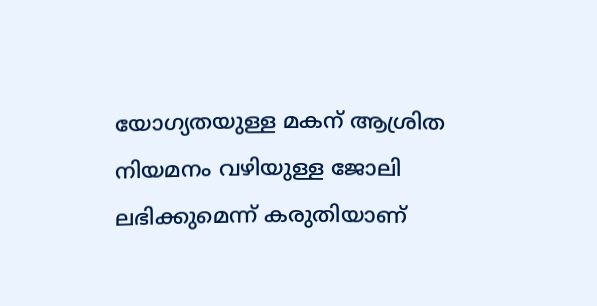യോഗ്യതയുള്ള മകന് ആശ്രിത നിയമനം വഴിയുള്ള ജോലി ലഭിക്കുമെന്ന് കരുതിയാണ്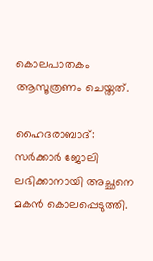കൊലപാതകം ആസൂത്രണം ചെയ്തത്.

ഹൈദരാബാദ്: സര്‍ക്കാര്‍ ജോലി ലഭിക്കാനായി അച്ഛനെ മകന്‍ കൊലപ്പെടുത്തി.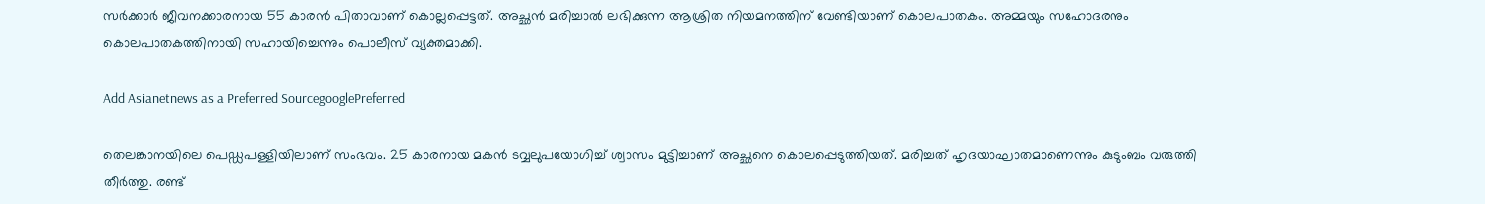സര്‍ക്കാര്‍ ജീവനക്കാരനായ 55 കാരന്‍ പിതാവാണ് കൊല്ലപ്പെട്ടത്. അച്ഛന്‍ മരിച്ചാല്‍ ലഭിക്കുന്ന ആശ്രിത നിയമനത്തിന് വേണ്ടിയാണ് കൊലപാതകം. അമ്മയും സഹോദരനും കൊലപാതകത്തിനായി സഹായിച്ചെന്നും പൊലീസ് വ്യക്തമാക്കി.

Add Asianetnews as a Preferred SourcegooglePreferred

തെലങ്കാനയിലെ പെഡ്ഡപള്ളിയിലാണ് സംഭവം. 25 കാരനായ മകന്‍ ടവ്വലുപയോഗിച്ച് ശ്വാസം മുട്ടിച്ചാണ് അച്ഛനെ കൊലപ്പെടുത്തിയത്. മരിച്ചത് ഹൃദയാഘാതമാണെന്നും കുടുംബം വരുത്തി തീര്‍ത്തു. രണ്ട്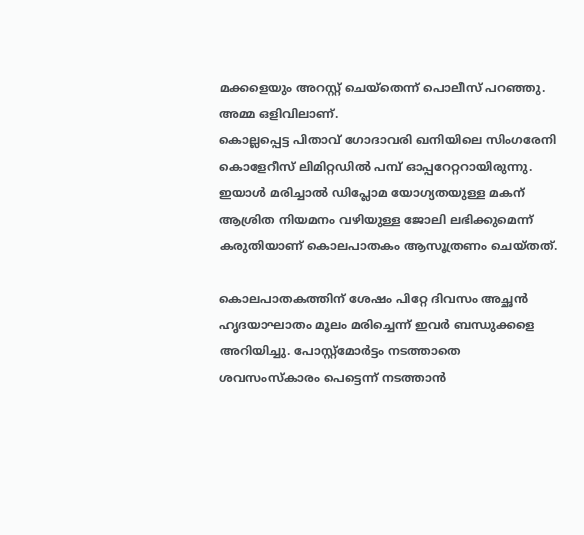മക്കളെയും അറസ്റ്റ് ചെയ്‌തെന്ന് പൊലീസ് പറഞ്ഞു. അമ്മ ഒളിവിലാണ്.
കൊല്ലപ്പെട്ട പിതാവ് ഗോദാവരി ഖനിയിലെ സിംഗരേനി കൊളേറീസ് ലിമിറ്റഡില്‍ പമ്പ് ഓപ്പറേറ്ററായിരുന്നു. ഇയാള്‍ മരിച്ചാല്‍ ഡിപ്ലോമ യോഗ്യതയുള്ള മകന് ആശ്രിത നിയമനം വഴിയുള്ള ജോലി ലഭിക്കുമെന്ന് കരുതിയാണ് കൊലപാതകം ആസൂത്രണം ചെയ്തത്.

കൊലപാതകത്തിന് ശേഷം പിറ്റേ ദിവസം അച്ഛന്‍ ഹൃദയാഘാതം മൂലം മരിച്ചെന്ന് ഇവര്‍ ബന്ധുക്കളെ അറിയിച്ചു. പോസ്റ്റ്‌മോര്‍ട്ടം നടത്താതെ ശവസംസ്‌കാരം പെട്ടെന്ന് നടത്താന്‍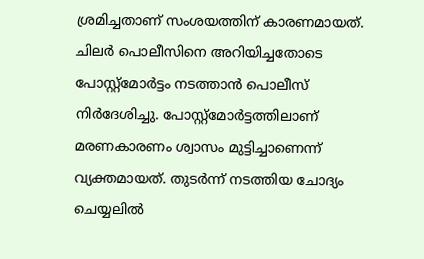ശ്രമിച്ചതാണ് സംശയത്തിന് കാരണമായത്. ചിലര്‍ പൊലീസിനെ അറിയിച്ചതോടെ പോസ്റ്റ്‌മോര്‍ട്ടം നടത്താന്‍ പൊലീസ് നിര്‍ദേശിച്ചു. പോസ്റ്റ്‌മോര്‍ട്ടത്തിലാണ് മരണകാരണം ശ്വാസം മുട്ടിച്ചാണെന്ന് വ്യക്തമായത്. തുടര്‍ന്ന് നടത്തിയ ചോദ്യം ചെയ്യലില്‍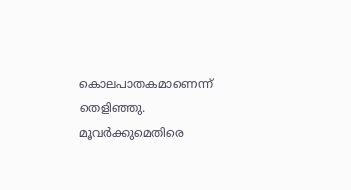കൊലപാതകമാണെന്ന് തെളിഞ്ഞു. മൂവര്‍ക്കുമെതിരെ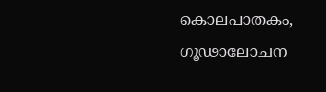കൊലപാതകം, ഗൂഢാലോചന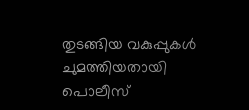തുടങ്ങിയ വകുപ്പുകള്‍ ചുമത്തിയതായി പൊലീസ്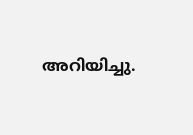അറിയിച്ചു.